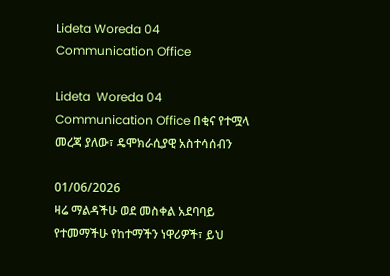Lideta Woreda 04 Communication Office

Lideta  Woreda 04 Communication Office በቂና የተሟላ መረጃ ያለው፣ ዴሞክራሲያዊ አስተሳሰብን

01/06/2026
ዛሬ ማልዳችሁ ወደ መስቀል አደባባይ የተመማችሁ የከተማችን ነዋሪዎች፣ ይህ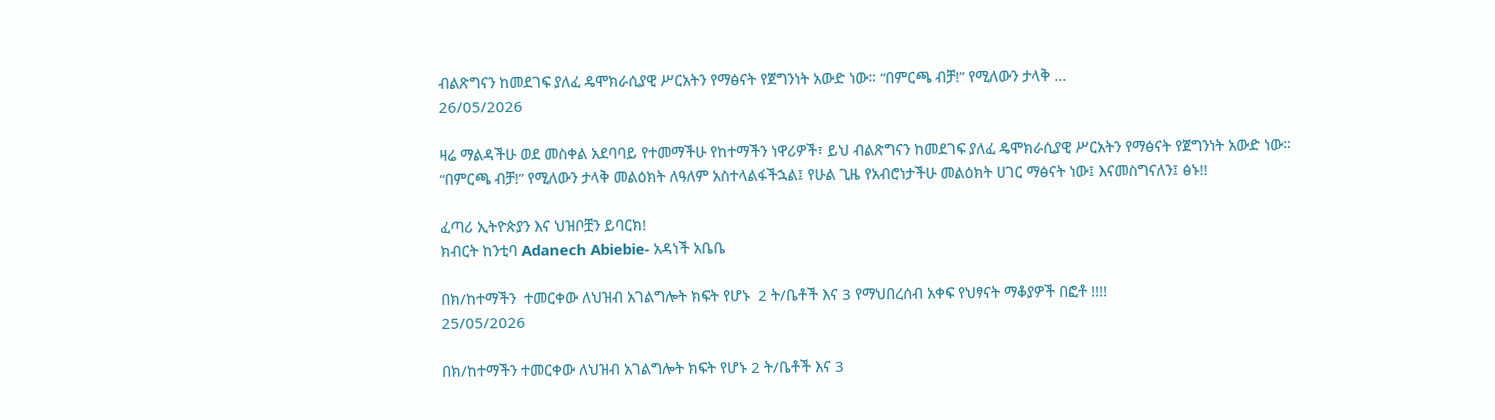ብልጽግናን ከመደገፍ ያለፈ ዴሞክራሲያዊ ሥርአትን የማፅናት የጀግንነት አውድ ነው። “በምርጫ ብቻ!” የሚለውን ታላቅ ...
26/05/2026

ዛሬ ማልዳችሁ ወደ መስቀል አደባባይ የተመማችሁ የከተማችን ነዋሪዎች፣ ይህ ብልጽግናን ከመደገፍ ያለፈ ዴሞክራሲያዊ ሥርአትን የማፅናት የጀግንነት አውድ ነው።
“በምርጫ ብቻ!” የሚለውን ታላቅ መልዕክት ለዓለም አስተላልፋችኋል፤ የሁል ጊዜ የአብሮነታችሁ መልዕክት ሀገር ማፅናት ነው፤ እናመስግናለን፤ ፅኑ!!

ፈጣሪ ኢትዮጵያን እና ህዝቦቿን ይባርክ!
ክብርት ከንቲባ Adanech Abiebie- አዳነች አቤቤ

በክ/ከተማችን  ተመርቀው ለህዝብ አገልግሎት ክፍት የሆኑ  2 ት/ቤቶች እና 3 የማህበረሰብ አቀፍ የህፃናት ማቆያዎች በፎቶ !!!!
25/05/2026

በክ/ከተማችን ተመርቀው ለህዝብ አገልግሎት ክፍት የሆኑ 2 ት/ቤቶች እና 3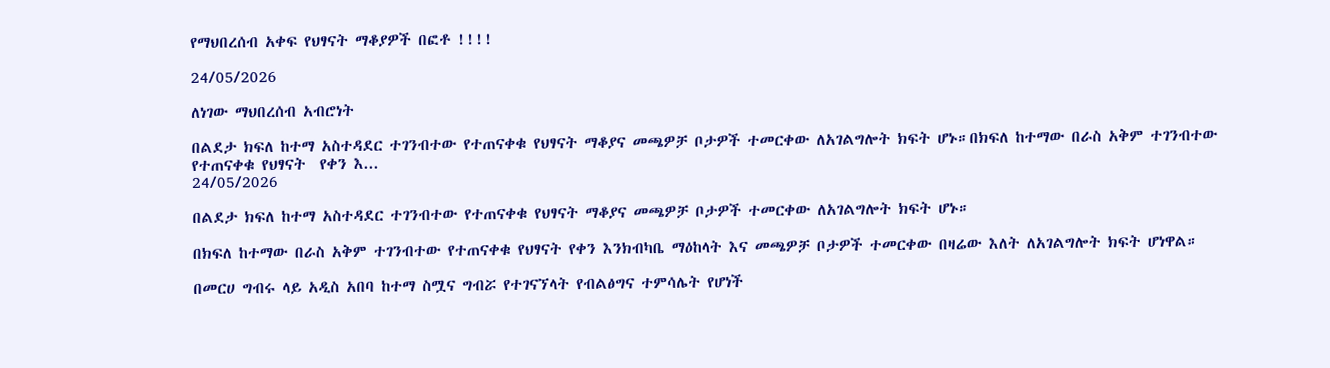የማህበረሰብ አቀፍ የህፃናት ማቆያዎች በፎቶ !!!!

24/05/2026

ለነገው ማህበረሰብ አብሮነት

በልደታ ክፍለ ከተማ አስተዳደር ተገንብተው የተጠናቀቁ የህፃናት ማቆያና መጫዎቻ ቦታዎች ተመርቀው ለአገልግሎት ክፍት ሆኑ።በክፍለ ከተማው በራስ አቅም ተገንብተው የተጠናቀቁ የህፃናት  የቀን እ...
24/05/2026

በልደታ ክፍለ ከተማ አስተዳደር ተገንብተው የተጠናቀቁ የህፃናት ማቆያና መጫዎቻ ቦታዎች ተመርቀው ለአገልግሎት ክፍት ሆኑ።

በክፍለ ከተማው በራስ አቅም ተገንብተው የተጠናቀቁ የህፃናት የቀን እንክብካቤ ማዕከላት እና መጫዎቻ ቦታዎች ተመርቀው በዛሬው እለት ለአገልግሎት ክፍት ሆነዋል።

በመርሀ ግብሩ ላይ አዲስ አበባ ከተማ ስሟና ግብሯ የተገናኘላት የብልፅግና ተምሳሌት የሆነች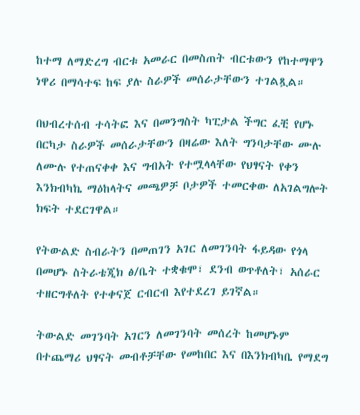ከተማ ለማድረግ ብርቱ አመራር በመስጠት ብርቱውን የከተማዋን ነዋሪ በማሳተፍ ከፍ ያሉ ስራዎች መሰራታቸውን ተገልጿል።

በህብረተሰብ ተሳትፎ እና በመንግስት ካፒታል ችግር ፈቺ የሆኑ በርካታ ስራዎች መሰራታቸውን በዛሬው እለት ግንባታቸው ሙሉ ለሙሉ የተጠናቀቀ እና ግብአት የተሟላላቸው የህፃናት የቀን እንክብካኬ ማዕከላትና መጫዎቻ ቦታዎች ተመርቀው ለአገልግሎት ክፍት ተደርገዋል።

የትውልድ ስብራትን በመጠገን አገር ለመገንባት ፋይዳው የጎላ በመሆኑ ስትራቴጂክ ፅ/ቤት ተቋቁሞ፣ ደንብ ወጥቶለት፣ አሰራር ተዘርግቶለት የተቀናጀ ርብርብ እየተደረገ ይገኛል።

ትውልድ መገንባት አገርን ለመገንባት መሰረት ከመሆኑም በተጨማሪ ህፃናት መብቶቻቸው የመከበር እና በእንክብካቤ የማደግ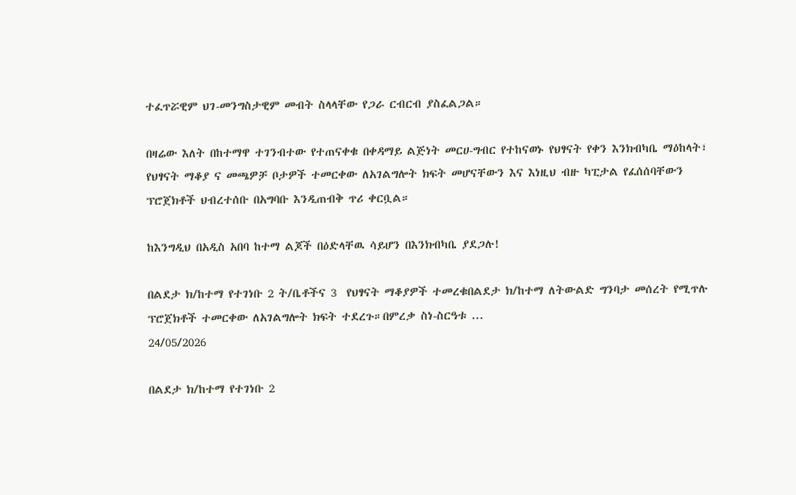ተፈጥሯዊም ህገ-መንግስታዊም መብት ስላላቸው የጋራ ርብርብ ያስፈልጋል።

በዛሬው እለት በከተማዋ ተገንብተው የተጠናቀቁ በቀዳማይ ልጅነት መርሀ-ግብር የተከናወኑ የህፃናት የቀን እንክብካቤ ማዕከላት፣ የህፃናት ማቆያ ና መጫዎቻ ቦታዎች ተመርቀው ለአገልግሎት ክፍት መሆናቸውን እና እነዚህ ብዙ ካፒታል የፈሰሰባቸውን ፕሮጀክቶች ህብረተሰቡ በአግባቡ እንዲጠብቅ ጥሪ ቀርቧል።

ከእንግዲህ በአዲስ አበባ ከተማ ልጆች በዕድላቸዉ ሳይሆን በእንክብካቤ ያደጋሉ!

በልደታ ክ/ከተማ የተገነቡ 2 ት/ቤቶችና 3  የህፃናት ማቆያዎች ተመረቁበልደታ ክ/ከተማ ለትውልድ ግንባታ መሰረት የሚጥሉ ፕሮጀክቶች ተመርቀው ለአገልግሎት ክፍት ተደረጉ።በምረቃ ስነ-ስርዓቱ ...
24/05/2026

በልደታ ክ/ከተማ የተገነቡ 2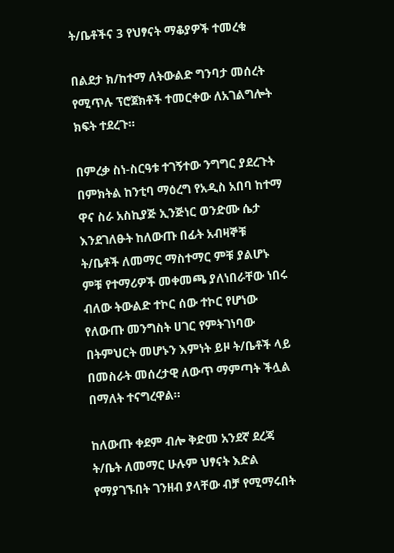ት/ቤቶችና 3 የህፃናት ማቆያዎች ተመረቁ

በልደታ ክ/ከተማ ለትውልድ ግንባታ መሰረት የሚጥሉ ፕሮጀክቶች ተመርቀው ለአገልግሎት ክፍት ተደረጉ።

በምረቃ ስነ-ስርዓቱ ተገኝተው ንግግር ያደረጉት በምክትል ከንቲባ ማዕረግ የአዲስ አበባ ከተማ ዋና ስራ አስኪያጅ ኢንጅነር ወንድሙ ሴታ እንደገለፁት ከለውጡ በፊት አብዛኞቹ ት/ቤቶች ለመማር ማስተማር ምቹ ያልሆኑ ምቹ የተማሪዎች መቀመጫ ያለነበራቸው ነበሩ ብለው ትውልድ ተኮር ሰው ተኮር የሆነው የለውጡ መንግስት ሀገር የምትገነባው በትምህርት መሆኑን እምነት ይዞ ት/ቤቶች ላይ በመስራት መሰረታዊ ለውጥ ማምጣት ችሏል በማለት ተናግረዋል።

ከለውጡ ቀደም ብሎ ቅድመ አንደኛ ደረጃ ት/ቤት ለመማር ሁሉም ህፃናት እድል የማያገኙበት ገንዘብ ያላቸው ብቻ የሚማሩበት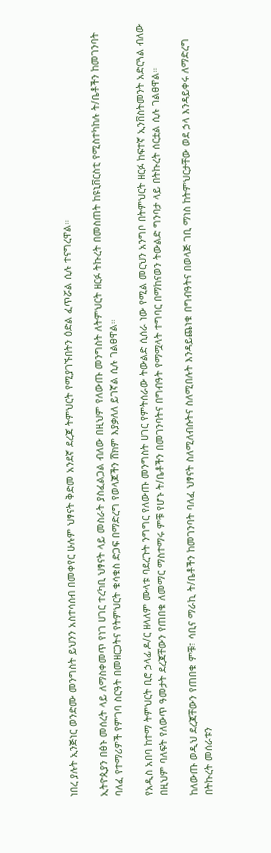ነበረ ያሉት ኢንጅነር ወንድሙ መንግስት ይህንን አስተሳሰብ በመቀየር ሁሉም ህፃናት ቅድመ አንደኛ ደረጃ ትምህርት የሚያገኙበትን ዕድል ፈጥሯል ሲሉ ተናግረዋል።

ኢትዮጲያን በፅኑ መሰረት ላይ ለማስቀመጥ የነገ ሀገር ተረካቢ ህፃናት ላይ መስራት ያስፈልጋል ብለው በዚህም የለውጡ መንግስት ለትምህርት ዘርፉ ትኩረት በመስጠት ከዩኒቨርስቲ የሚስተካከሉ ት/ቤቶችን ከመገንባት ባለፈ የተማሪዎች የምገባ ስርዓት በመዘርጋትና የትምህርት ቁሳቁስ ድጋፍ በማድረግ የወላጆችን ሸክም እያቃለለ ይገኛል ሲሉ ገልፀዋል።

የአዲስ አበባ ከተማ ትምህርት ቢሮ ኃላፊ ዶ/ር ዘላለም ሙላቱ ባደረጉት ንግግር የለውጡ መንግስት ሀገር የምትሰራው ትውልድ ሲሰራ ነው የሚል መርህን አንግቦ በትምህርት ዘርፉ ከፍተኛ ኢንቨስትመንት አድርጓል ብለው በዚህም ባለፍት የለውጥ ዓመታት ደረጃቸውን የጠበቁ ለመማር ማስተማሩ ምቹ የሆኑ ት/ቤቶችን በመገንባትና በግብዓት የማሟላት ተግባር በማከናወን ትውልድ ግንባታ ላይ በትኩረት ሰርቷል ሲሉ ገልፀዋል።

ከለውጡ ወዲህ ደረጃቸውን የጠበቁ ምቹ፣ ሳቢና ማራኪ ት/ቤቶችን ከመገንባት ባለፈ ህፃናት ስለሚለብሱትና ስለሚበሉት እንዳይጨነቁ በግብዓትና በወላጅ ገቢ ማነስ ከትምህርታቸው ወደ ኃላ እንዳይቀሩ ለማድረግ በትኩረት መሰራቱን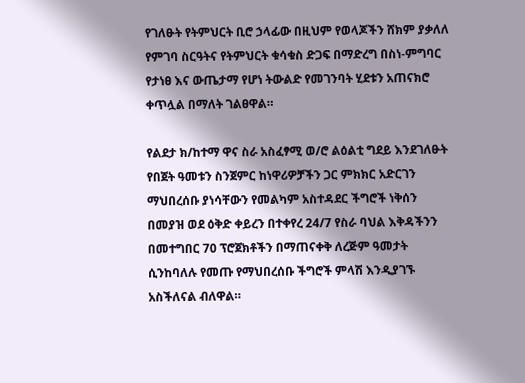የገለፁት የትምህርት ቢሮ ኃላፊው በዚህም የወላጆችን ሸክም ያቃለለ የምገባ ስርዓትና የትምህርት ቁሳቁስ ድጋፍ በማድረግ በስነ-ምግባር የታነፀ እና ውጤታማ የሆነ ትውልድ የመገንባት ሂደቱን አጠናክሮ ቀጥሏል በማለት ገልፀዋል።

የልደታ ክ/ከተማ ዋና ስራ አስፈፃሚ ወ/ሮ ልዕልቲ ግደይ እንደገለፁት የበጀት ዓመቱን ስንጀምር ከነዋሪዎቻችን ጋር ምክክር አድርገን ማህበረሰቡ ያነሳቸውን የመልካም አስተዳደር ችግሮች ነቅሰን በመያዝ ወደ ዕቅድ ቀይረን በተቀየረ 24/7 የስራ ባህል እቅዳችንን በመተግበር 70 ፕሮጀክቶችን በማጠናቀቅ ለረጅም ዓመታት ሲንከባለሉ የመጡ የማህበረሰቡ ችግሮች ምላሽ እንዲያገኙ አስችለናል ብለዋል።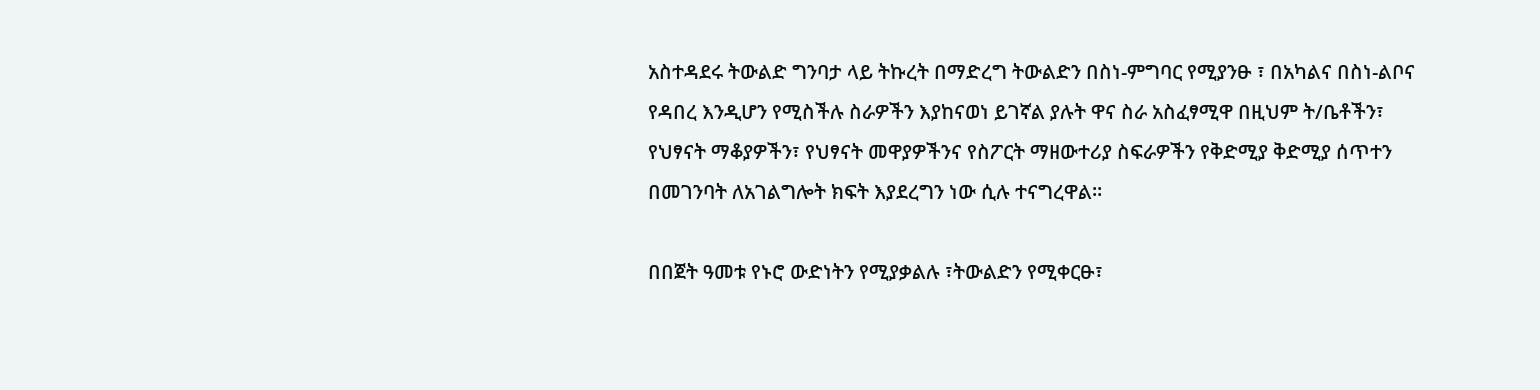አስተዳደሩ ትውልድ ግንባታ ላይ ትኩረት በማድረግ ትውልድን በስነ-ምግባር የሚያንፁ ፣ በአካልና በስነ-ልቦና የዳበረ እንዲሆን የሚስችሉ ስራዎችን እያከናወነ ይገኛል ያሉት ዋና ስራ አስፈፃሚዋ በዚህም ት/ቤቶችን፣ የህፃናት ማቆያዎችን፣ የህፃናት መዋያዎችንና የስፖርት ማዘውተሪያ ስፍራዎችን የቅድሚያ ቅድሚያ ሰጥተን በመገንባት ለአገልግሎት ክፍት እያደረግን ነው ሲሉ ተናግረዋል።

በበጀት ዓመቱ የኑሮ ውድነትን የሚያቃልሉ ፣ትውልድን የሚቀርፁ፣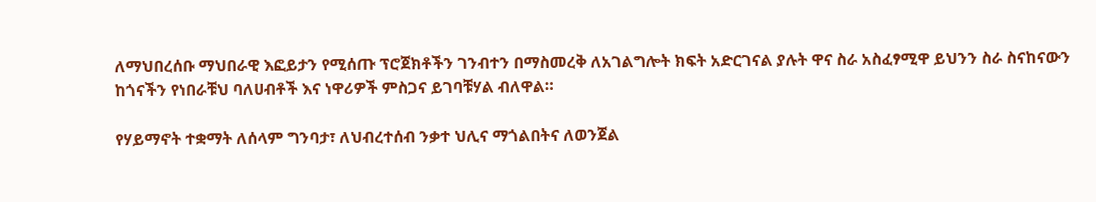ለማህበረሰቡ ማህበራዊ እፎይታን የሚሰጡ ፕሮጀክቶችን ገንብተን በማስመረቅ ለአገልግሎት ክፍት አድርገናል ያሉት ዋና ስራ አስፈፃሚዋ ይህንን ስራ ስናከናውን ከጎናችን የነበራቹህ ባለሀብቶች እና ነዋሪዎች ምስጋና ይገባቹሃል ብለዋል።

የሃይማኖት ተቋማት ለሰላም ግንባታ፣ ለህብረተሰብ ንቃተ ህሊና ማጎልበትና ለወንጀል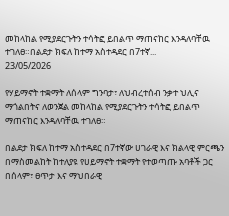መከላከል የሚያደርጉትን ተሳትፎ ይበልጥ ማጠናከር እንዳለባቸዉ ተገለፀ።በልደታ ክፍለ ከተማ አስተዳደር በ7ተኛ...
23/05/2026

የሃይማኖት ተቋማት ለሰላም ግንባታ፣ ለህብረተሰብ ንቃተ ህሊና ማጎልበትና ለወንጀል መከላከል የሚያደርጉትን ተሳትፎ ይበልጥ ማጠናከር እንዳለባቸዉ ተገለፀ።

በልደታ ክፍለ ከተማ አስተዳደር በ7ተኛው ሀገራዊ እና ክልላዊ ምርጫን በማስመልከት ከተለያዩ የሀይማኖት ተቋማት የተወጣጡ አባቶች ጋር በሰላም፣ ፀጥታ እና ማህበራዊ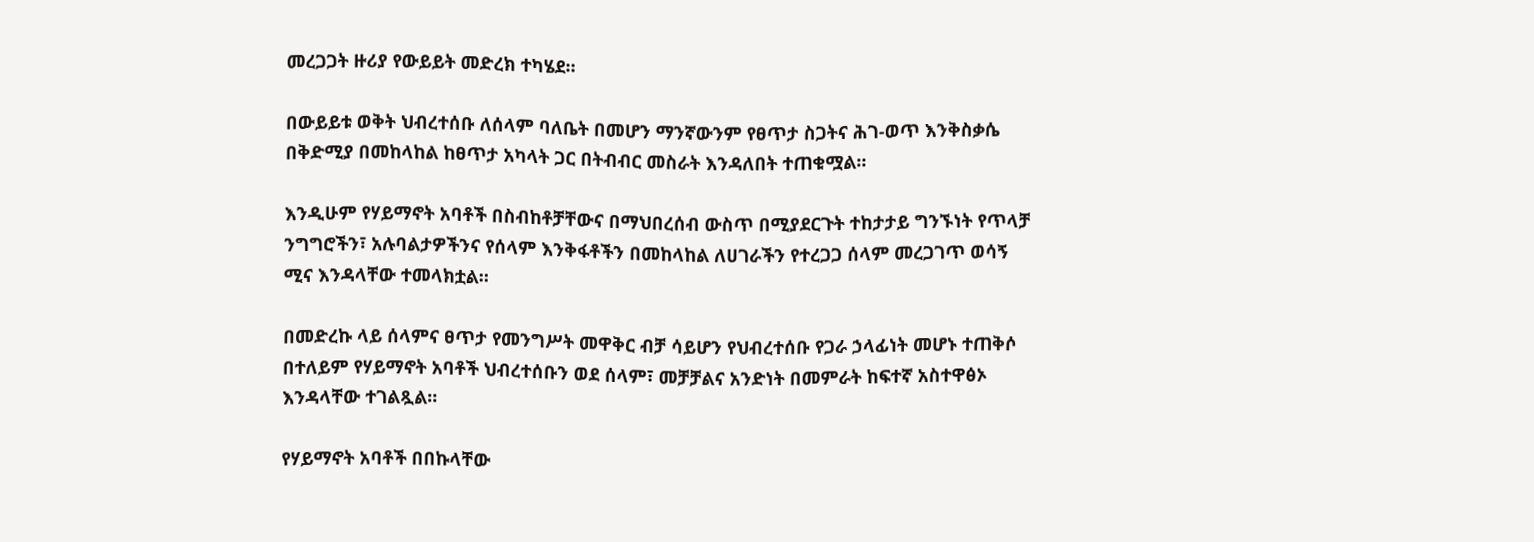መረጋጋት ዙሪያ የውይይት መድረክ ተካሄደ።

በውይይቱ ወቅት ህብረተሰቡ ለሰላም ባለቤት በመሆን ማንኛውንም የፀጥታ ስጋትና ሕገ-ወጥ እንቅስቃሴ በቅድሚያ በመከላከል ከፀጥታ አካላት ጋር በትብብር መስራት እንዳለበት ተጠቁሟል።

እንዲሁም የሃይማኖት አባቶች በስብከቶቻቸውና በማህበረሰብ ውስጥ በሚያደርጉት ተከታታይ ግንኙነት የጥላቻ ንግግሮችን፣ አሉባልታዎችንና የሰላም እንቅፋቶችን በመከላከል ለሀገራችን የተረጋጋ ሰላም መረጋገጥ ወሳኝ ሚና እንዳላቸው ተመላክቷል።

በመድረኩ ላይ ሰላምና ፀጥታ የመንግሥት መዋቅር ብቻ ሳይሆን የህብረተሰቡ የጋራ ኃላፊነት መሆኑ ተጠቅሶ በተለይም የሃይማኖት አባቶች ህብረተሰቡን ወደ ሰላም፣ መቻቻልና አንድነት በመምራት ከፍተኛ አስተዋፅኦ እንዳላቸው ተገልጿል።

የሃይማኖት አባቶች በበኩላቸው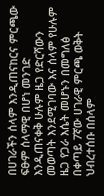በሀገራችን ሰላም እንዲጠናከርና ምርጫው ፍፁም ሰላማዊ በሆነ መንገድ እንዲጠናቀቅ ሁሉም ዜጋ የድርሻውን መወጣት እንደሚገባው እና ሰላም የሁሉም ዜጋ የጋራ እሴት መሆኑን በመግለፅ በቀጣይ 7ኛው ሀገራዊ ምርጫ ወቅት ህብረተሰቡ በሰላም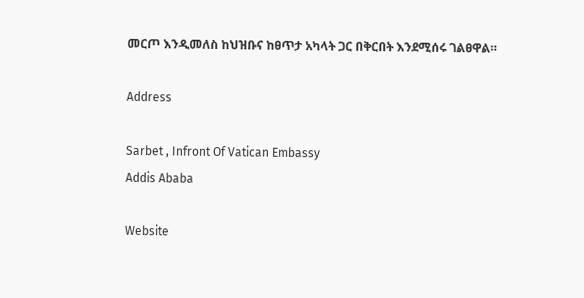መርጦ እንዲመለስ ከህዝቡና ከፀጥታ አካላት ጋር በቅርበት እንደሚሰሩ ገልፀዋል።

Address

Sarbet , Infront Of Vatican Embassy
Addis Ababa

Website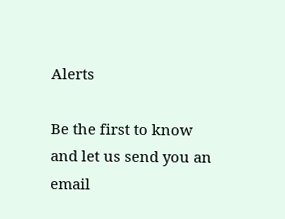Alerts

Be the first to know and let us send you an email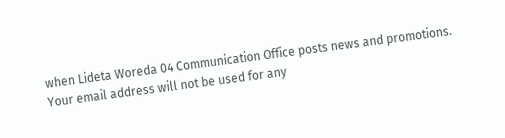when Lideta Woreda 04 Communication Office posts news and promotions. Your email address will not be used for any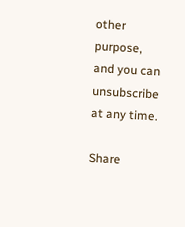other purpose, and you can unsubscribe at any time.

Share